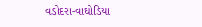વડોદરા-વાઘોડિયા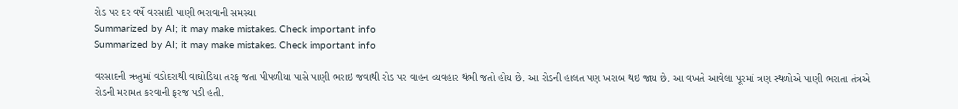રોડ પર દર વર્ષે વરસાદી પાણી ભરાવાની સમસ્યા
Summarized by AI; it may make mistakes. Check important info
Summarized by AI; it may make mistakes. Check important info

વરસાદની ઋતુમાં વડોદરાથી વાઘોડિયા તરફ જતા પીપળીયા પાસે પાણી ભરાઇ જવાથી રોડ પર વાહન વ્યવહાર થંભી જતો હોય છે. આ રોડની હાલત પણ ખરાબ થઇ જાય છે. આ વખતે આવેલા પૂરમાં ત્રણ સ્થળોએ પાણી ભરાતા તંત્રએ રોડની મરામત કરવાની ફરજ પડી હતી.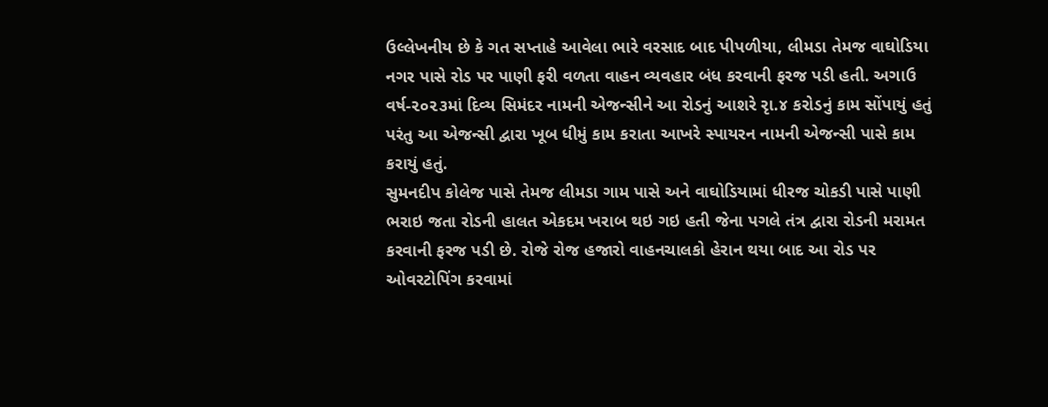ઉલ્લેખનીય છે કે ગત સપ્તાહે આવેલા ભારે વરસાદ બાદ પીપળીયા, લીમડા તેમજ વાઘોડિયા નગર પાસે રોડ પર પાણી ફરી વળતા વાહન વ્યવહાર બંધ કરવાની ફરજ પડી હતી. અગાઉ વર્ષ-૨૦૨૩માં દિવ્ય સિમંદર નામની એજન્સીને આ રોડનું આશરે રૃા.૪ કરોડનું કામ સોંપાયું હતું પરંતુ આ એજન્સી દ્વારા ખૂબ ધીમું કામ કરાતા આખરે સ્પાયરન નામની એજન્સી પાસે કામ કરાયું હતું.
સુમનદીપ કોલેજ પાસે તેમજ લીમડા ગામ પાસે અને વાઘોડિયામાં ધીરજ ચોકડી પાસે પાણી ભરાઇ જતા રોડની હાલત એકદમ ખરાબ થઇ ગઇ હતી જેના પગલે તંત્ર દ્વારા રોડની મરામત કરવાની ફરજ પડી છે. રોજે રોજ હજારો વાહનચાલકો હેરાન થયા બાદ આ રોડ પર ઓવરટોપિંગ કરવામાં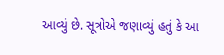આવ્યું છે. સૂત્રોએ જણાવ્યું હતું કે આ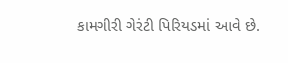કામગીરી ગેરંટી પિરિયડમાં આવે છે.